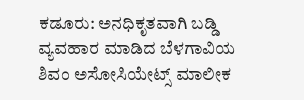ಕಡೂರು: ಅನಧಿಕೃತವಾಗಿ ಬಡ್ಡಿ ವ್ಯವಹಾರ ಮಾಡಿದ ಬೆಳಗಾವಿಯ ಶಿವಂ ಅಸೋಸಿಯೇಟ್ಸ್ ಮಾಲೀಕ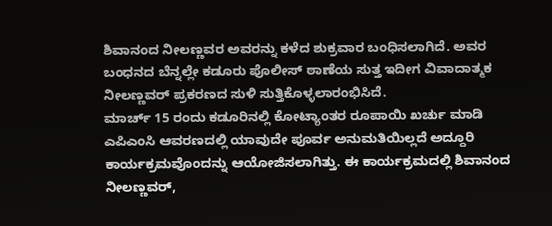ಶಿವಾನಂದ ನೀಲಣ್ಣವರ ಅವರನ್ನು ಕಳೆದ ಶುಕ್ರವಾರ ಬಂಧಿಸಲಾಗಿದೆ. ಅವರ ಬಂಧನದ ಬೆನ್ನಲ್ಲೇ ಕಡೂರು ಪೊಲೀಸ್ ಠಾಣೆಯ ಸುತ್ತ ಇದೀಗ ವಿವಾದಾತ್ಮಕ ನೀಲಣ್ಣವರ್ ಪ್ರಕರಣದ ಸುಳಿ ಸುತ್ತಿಕೊಳ್ಳಲಾರಂಭಿಸಿದೆ.
ಮಾರ್ಚ್ 15 ರಂದು ಕಡೂರಿನಲ್ಲಿ ಕೋಟ್ಯಾಂತರ ರೂಪಾಯಿ ಖರ್ಚು ಮಾಡಿ ಎಪಿಎಂಸಿ ಆವರಣದಲ್ಲಿ ಯಾವುದೇ ಪೂರ್ವ ಅನುಮತಿಯಿಲ್ಲದೆ ಅದ್ದೂರಿ ಕಾರ್ಯಕ್ರಮವೊಂದನ್ನು ಆಯೋಜಿಸಲಾಗಿತ್ತು. ಈ ಕಾರ್ಯಕ್ರಮದಲ್ಲಿ ಶಿವಾನಂದ ನೀಲಣ್ಣವರ್,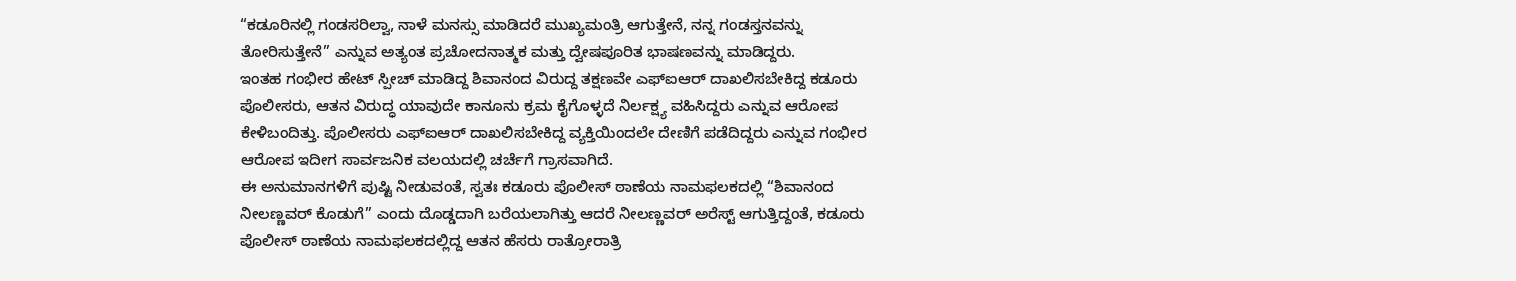“ಕಡೂರಿನಲ್ಲಿ ಗಂಡಸರಿಲ್ವಾ, ನಾಳೆ ಮನಸ್ಸು ಮಾಡಿದರೆ ಮುಖ್ಯಮಂತ್ರಿ ಆಗುತ್ತೇನೆ, ನನ್ನ ಗಂಡಸ್ತನವನ್ನು ತೋರಿಸುತ್ತೇನೆ” ಎನ್ನುವ ಅತ್ಯಂತ ಪ್ರಚೋದನಾತ್ಮಕ ಮತ್ತು ದ್ವೇಷಪೂರಿತ ಭಾಷಣವನ್ನು ಮಾಡಿದ್ದರು.
ಇಂತಹ ಗಂಭೀರ ಹೇಟ್ ಸ್ಪೀಚ್ ಮಾಡಿದ್ದ ಶಿವಾನಂದ ವಿರುದ್ದ ತಕ್ಷಣವೇ ಎಫ್ಐಆರ್ ದಾಖಲಿಸಬೇಕಿದ್ದ ಕಡೂರು ಪೊಲೀಸರು, ಆತನ ವಿರುದ್ಧ ಯಾವುದೇ ಕಾನೂನು ಕ್ರಮ ಕೈಗೊಳ್ಳದೆ ನಿರ್ಲಕ್ಷ್ಯ ವಹಿಸಿದ್ದರು ಎನ್ನುವ ಆರೋಪ ಕೇಳಿಬಂದಿತ್ತು. ಪೊಲೀಸರು ಎಫ್ಐಆರ್ ದಾಖಲಿಸಬೇಕಿದ್ದ ವ್ಯಕ್ತಿಯಿಂದಲೇ ದೇಣಿಗೆ ಪಡೆದಿದ್ದರು ಎನ್ನುವ ಗಂಭೀರ ಆರೋಪ ಇದೀಗ ಸಾರ್ವಜನಿಕ ವಲಯದಲ್ಲಿ ಚರ್ಚೆಗೆ ಗ್ರಾಸವಾಗಿದೆ.
ಈ ಅನುಮಾನಗಳಿಗೆ ಪುಷ್ಟಿ ನೀಡುವಂತೆ, ಸ್ವತಃ ಕಡೂರು ಪೊಲೀಸ್ ಠಾಣೆಯ ನಾಮಫಲಕದಲ್ಲಿ “ಶಿವಾನಂದ ನೀಲಣ್ಣವರ್ ಕೊಡುಗೆ” ಎಂದು ದೊಡ್ಡದಾಗಿ ಬರೆಯಲಾಗಿತ್ತು ಆದರೆ ನೀಲಣ್ಣವರ್ ಅರೆಸ್ಟ್ ಆಗುತ್ತಿದ್ದಂತೆ, ಕಡೂರು ಪೊಲೀಸ್ ಠಾಣೆಯ ನಾಮಫಲಕದಲ್ಲಿದ್ದ ಆತನ ಹೆಸರು ರಾತ್ರೋರಾತ್ರಿ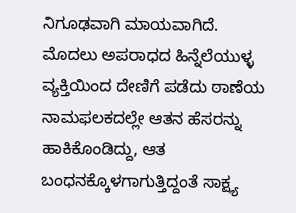ನಿಗೂಢವಾಗಿ ಮಾಯವಾಗಿದೆ.
ಮೊದಲು ಅಪರಾಧದ ಹಿನ್ನೆಲೆಯುಳ್ಳ ವ್ಯಕ್ತಿಯಿಂದ ದೇಣಿಗೆ ಪಡೆದು ಠಾಣೆಯ ನಾಮಫಲಕದಲ್ಲೇ ಆತನ ಹೆಸರನ್ನು ಹಾಕಿಕೊಂಡಿದ್ದು, ಆತ ಬಂಧನಕ್ಕೊಳಗಾಗುತ್ತಿದ್ದಂತೆ ಸಾಕ್ಷ್ಯ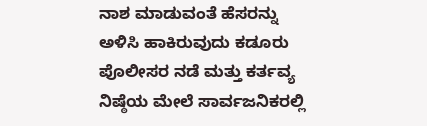ನಾಶ ಮಾಡುವಂತೆ ಹೆಸರನ್ನು ಅಳಿಸಿ ಹಾಕಿರುವುದು ಕಡೂರು ಪೊಲೀಸರ ನಡೆ ಮತ್ತು ಕರ್ತವ್ಯ ನಿಷ್ಠೆಯ ಮೇಲೆ ಸಾರ್ವಜನಿಕರಲ್ಲಿ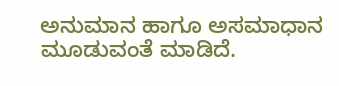ಅನುಮಾನ ಹಾಗೂ ಅಸಮಾಧಾನ ಮೂಡುವಂತೆ ಮಾಡಿದೆ.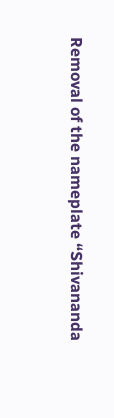Removal of the nameplate “Shivananda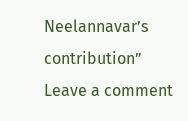Neelannavar’s contribution”
Leave a comment